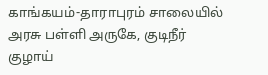காங்கயம்-தாராபுரம் சாலையில் அரசு பள்ளி அருகே, குடிநீர் குழாய்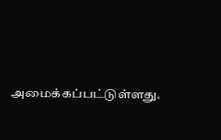அமைக்கப்பட்டுள்ளது.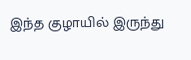இந்த குழாயில் இருந்து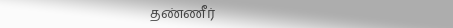தண்ணீர்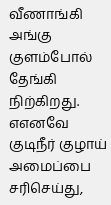வீணாங்கி அங்கு குளம்போல் தேங்கி நிற்கிறது. எஎனவே குடிநீர் குழாய் அமைப்பை சரிசெய்து,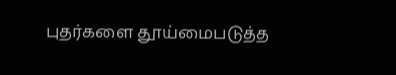புதர்களை தூய்மைபடுத்த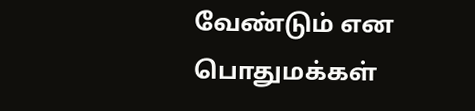வேண்டும் என பொதுமக்கள்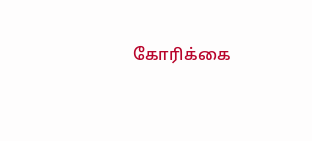கோரிக்கை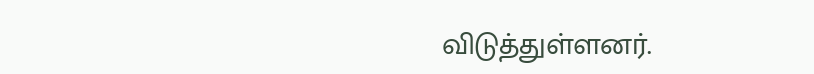விடுத்துள்ளனர்.